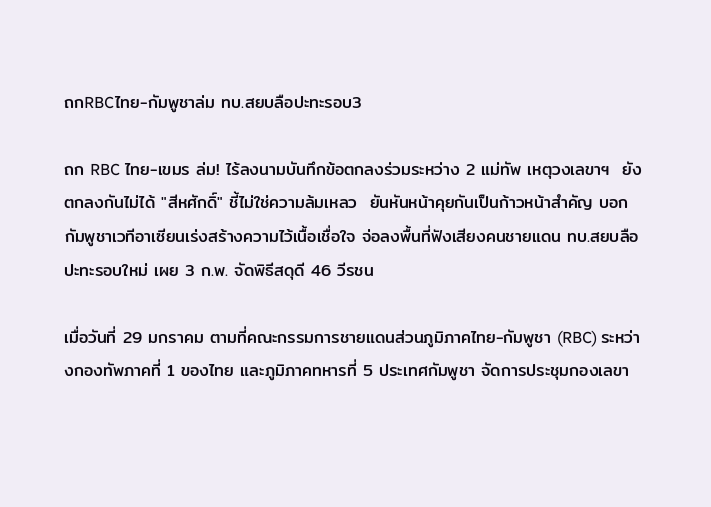ถกRBCไทย-กัมพูชาล่ม ทบ.สยบลือปะทะรอบ3

ถก RBC ไทย-เขมร ล่ม! ไร้ลงนามบันทึกข้อตกลงร่วมระหว่าง 2 แม่ทัพ เหตุวงเลขาฯ  ยังตกลงกันไม่ได้ "สีหศักดิ์" ชี้ไม่ใช่ความล้มเหลว  ยันหันหน้าคุยกันเป็นก้าวหน้าสำคัญ บอกกัมพูชาเวทีอาเซียนเร่งสร้างความไว้เนื้อเชื่อใจ จ่อลงพื้นที่ฟังเสียงคนชายแดน ทบ.สยบลือปะทะรอบใหม่ เผย 3 ก.พ. จัดพิธีสดุดี 46 วีรชน

เมื่อวันที่ 29 มกราคม ตามที่คณะกรรมการชายแดนส่วนภูมิภาคไทย-กัมพูชา (RBC) ระหว่างกองทัพภาคที่ 1 ของไทย และภูมิภาคทหารที่ 5 ประเทศกัมพูชา จัดการประชุมกองเลขา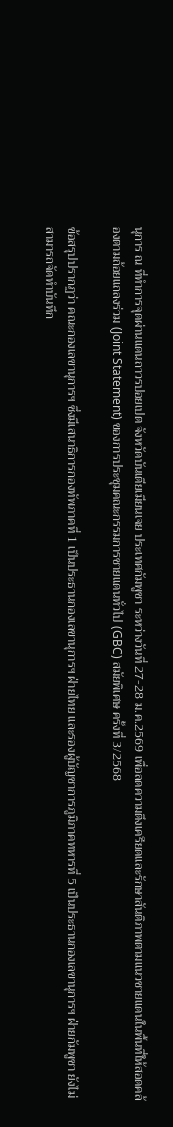นุการ ณ ที่ทำการจุดผ่านแดนถาวรปอยเปต จังหวัดบันเตียเมียนเจย ประเทศกัมพูชา ระหว่างวันที่ 27-28 ม.ค.2569 เพื่อลดความตึงเครียดและรักษาสันติภาพตามแนวชายแดนในพื้นที่ให้สอดคล้องตามถ้อยแถลงร่วม (Joint Statement) ของการประชุมคณะกรรมการชายแดนทั่วไป (GBC) สมัยพิเศษ ครั้งที่ 3/2568

ข้อสรุปปรากฏว่า คณะกองเลขานุการฯ ซึ่งมีเสนาธิการกองทัพภาคที่ 1 เป็นประธานกองเลขานุการฯ ฝ่ายไทย และรองผู้บัญชาการภูมิภาคทหารที่ 5 เป็นประธานกองเลขานุการฯ ฝ่ายกัมพูชา ยังไม่สามารถจัดทำบันทึก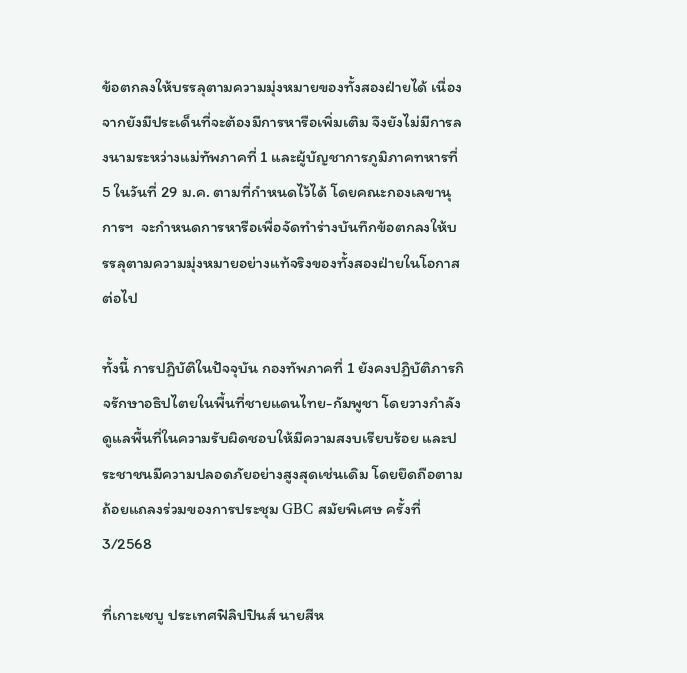ข้อตกลงให้บรรลุตามความมุ่งหมายของทั้งสองฝ่ายได้ เนื่องจากยังมีประเด็นที่จะต้องมีการหารือเพิ่มเติม จึงยังไม่มีการลงนามระหว่างแม่ทัพภาคที่ 1 และผู้บัญชาการภูมิภาคทหารที่ 5 ในวันที่ 29 ม.ค. ตามที่กำหนดไว้ได้ โดยคณะกองเลขานุการฯ  จะกำหนดการหารือเพื่อจัดทำร่างบันทึกข้อตกลงให้บรรลุตามความมุ่งหมายอย่างแท้จริงของทั้งสองฝ่ายในโอกาสต่อไป

ทั้งนี้ การปฏิบัติในปัจจุบัน กองทัพภาคที่ 1 ยังคงปฏิบัติภารกิจรักษาอธิปไตยในพื้นที่ชายแดนไทย-กัมพูชา โดยวางกำลังดูแลพื้นที่ในความรับผิดชอบให้มีความสงบเรียบร้อย และประชาชนมีความปลอดภัยอย่างสูงสุดเช่นเดิม โดยยึดถือตามถ้อยแถลงร่วมของการประชุม GBC สมัยพิเศษ ครั้งที่ 3/2568

ที่เกาะเซบู ประเทศฟิลิปปินส์ นายสีห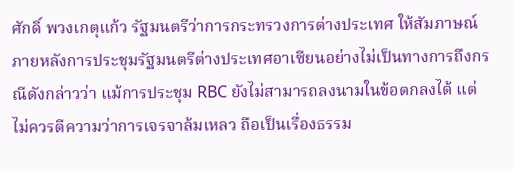ศักดิ์ พวงเกตุแก้ว รัฐมนตรีว่าการกระทรวงการต่างประเทศ ให้สัมภาษณ์ภายหลังการประชุมรัฐมนตรีต่างประเทศอาเซียนอย่างไม่เป็นทางการถึงกรณีดังกล่าวว่า แม้การประชุม RBC ยังไม่สามารถลงนามในข้อตกลงได้ แต่ไม่ควรตีความว่าการเจรจาล้มเหลว ถือเป็นเรื่องธรรม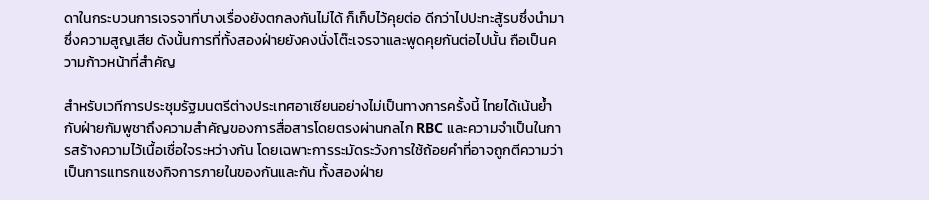ดาในกระบวนการเจรจาที่บางเรื่องยังตกลงกันไม่ได้ ก็เก็บไว้คุยต่อ ดีกว่าไปปะทะสู้รบซึ่งนำมาซึ่งความสูญเสีย ดังนั้นการที่ทั้งสองฝ่ายยังคงนั่งโต๊ะเจรจาและพูดคุยกันต่อไปนั้น ถือเป็นความก้าวหน้าที่สำคัญ

สำหรับเวทีการประชุมรัฐมนตรีต่างประเทศอาเซียนอย่างไม่เป็นทางการครั้งนี้ ไทยได้เน้นย้ำกับฝ่ายกัมพูชาถึงความสำคัญของการสื่อสารโดยตรงผ่านกลไก RBC และความจำเป็นในการสร้างความไว้เนื้อเชื่อใจระหว่างกัน โดยเฉพาะการระมัดระวังการใช้ถ้อยคำที่อาจถูกตีความว่าเป็นการแทรกแซงกิจการภายในของกันและกัน ทั้งสองฝ่าย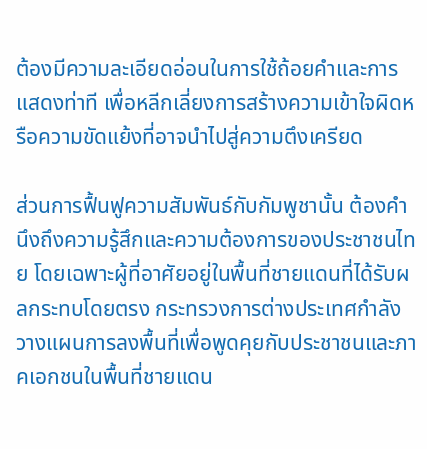ต้องมีความละเอียดอ่อนในการใช้ถ้อยคำและการแสดงท่าที เพื่อหลีกเลี่ยงการสร้างความเข้าใจผิดหรือความขัดแย้งที่อาจนำไปสู่ความตึงเครียด

ส่วนการฟื้นฟูความสัมพันธ์กับกัมพูชานั้น ต้องคำนึงถึงความรู้สึกและความต้องการของประชาชนไทย โดยเฉพาะผู้ที่อาศัยอยู่ในพื้นที่ชายแดนที่ได้รับผลกระทบโดยตรง กระทรวงการต่างประเทศกำลังวางแผนการลงพื้นที่เพื่อพูดคุยกับประชาชนและภาคเอกชนในพื้นที่ชายแดน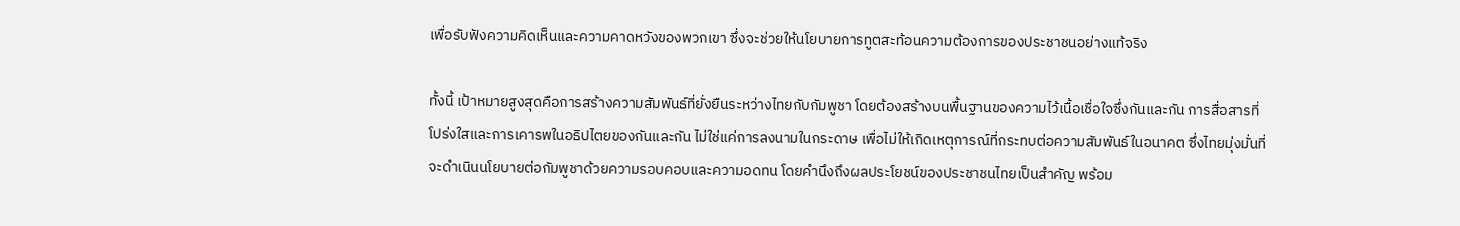เพื่อรับฟังความคิดเห็นและความคาดหวังของพวกเขา ซึ่งจะช่วยให้นโยบายการทูตสะท้อนความต้องการของประชาชนอย่างแท้จริง

ทั้งนี้ เป้าหมายสูงสุดคือการสร้างความสัมพันธ์ที่ยั่งยืนระหว่างไทยกับกัมพูชา โดยต้องสร้างบนพื้นฐานของความไว้เนื้อเชื่อใจซึ่งกันและกัน การสื่อสารที่โปร่งใสและการเคารพในอธิปไตยของกันและกัน ไม่ใช่แค่การลงนามในกระดาษ เพื่อไม่ให้เกิดเหตุการณ์ที่กระทบต่อความสัมพันธ์ในอนาคต ซึ่งไทยมุ่งมั่นที่จะดำเนินนโยบายต่อกัมพูชาด้วยความรอบคอบและความอดทน โดยคำนึงถึงผลประโยชน์ของประชาชนไทยเป็นสำคัญ พร้อม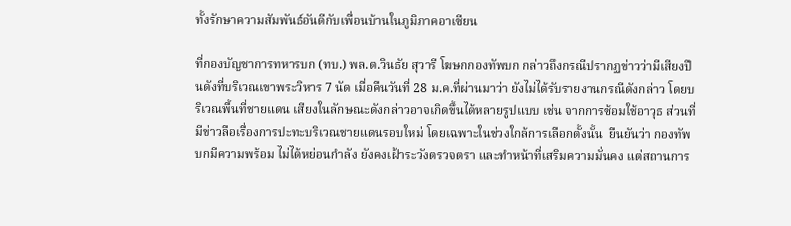ทั้งรักษาความสัมพันธ์อันดีกับเพื่อนบ้านในภูมิภาคอาเซียน

ที่กองบัญชาการทหารบก (ทบ.) พล.ต.วินธัย สุวารี โฆษกกองทัพบก กล่าวถึงกรณีปรากฏข่าวว่ามีเสียงปืนดังที่บริเวณเขาพระวิหาร 7 นัด เมื่อคืนวันที่ 28 ม.ค.ที่ผ่านมาว่า ยังไม่ได้รับรายงานกรณีดังกล่าว โดยบริเวณพื้นที่ชายแดน เสียงในลักษณะดังกล่าวอาจเกิดขึ้นได้หลายรูปแบบ เช่น จากการซ้อมใช้อาวุธ ส่วนที่มีข่าวลือเรื่องการปะทะบริเวณชายแดนรอบใหม่ โดยเฉพาะในช่วงใกล้การเลือกตั้งนั้น  ยืนยันว่า กองทัพบกมีความพร้อม ไม่ได้หย่อนกำลัง ยังคงเฝ้าระวังตรวจตรา และทำหน้าที่เสริมความมั่นคง แต่สถานการ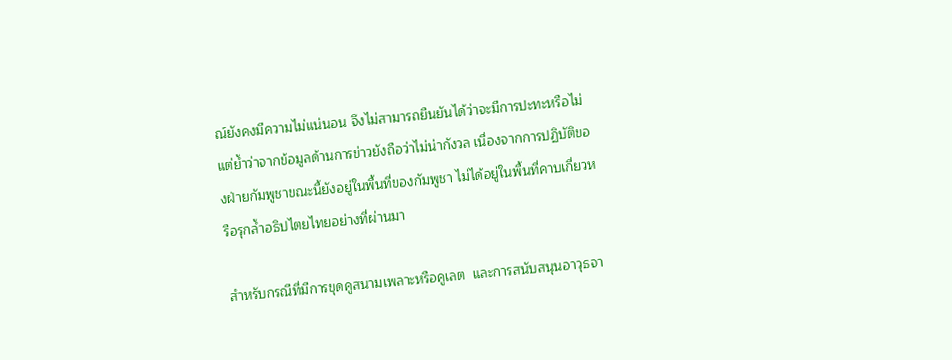ณ์ยังคงมีความไม่แน่นอน จึงไม่สามารถยืนยันได้ว่าจะมีการปะทะหรือไม่ แต่ย้ำว่าจากข้อมูลด้านการข่าวยังถือว่าไม่น่ากังวล เนื่องจากการปฏิบัติของฝ่ายกัมพูชาขณะนี้ยังอยู่ในพื้นที่ของกัมพูชา ไม่ได้อยู่ในพื้นที่คาบเกี่ยวหรือรุกล้ำอธิปไตยไทยอย่างที่ผ่านมา

สำหรับกรณีที่มีการขุดคูสนามเพลาะหรือคูเลต  และการสนับสนุนอาวุธจา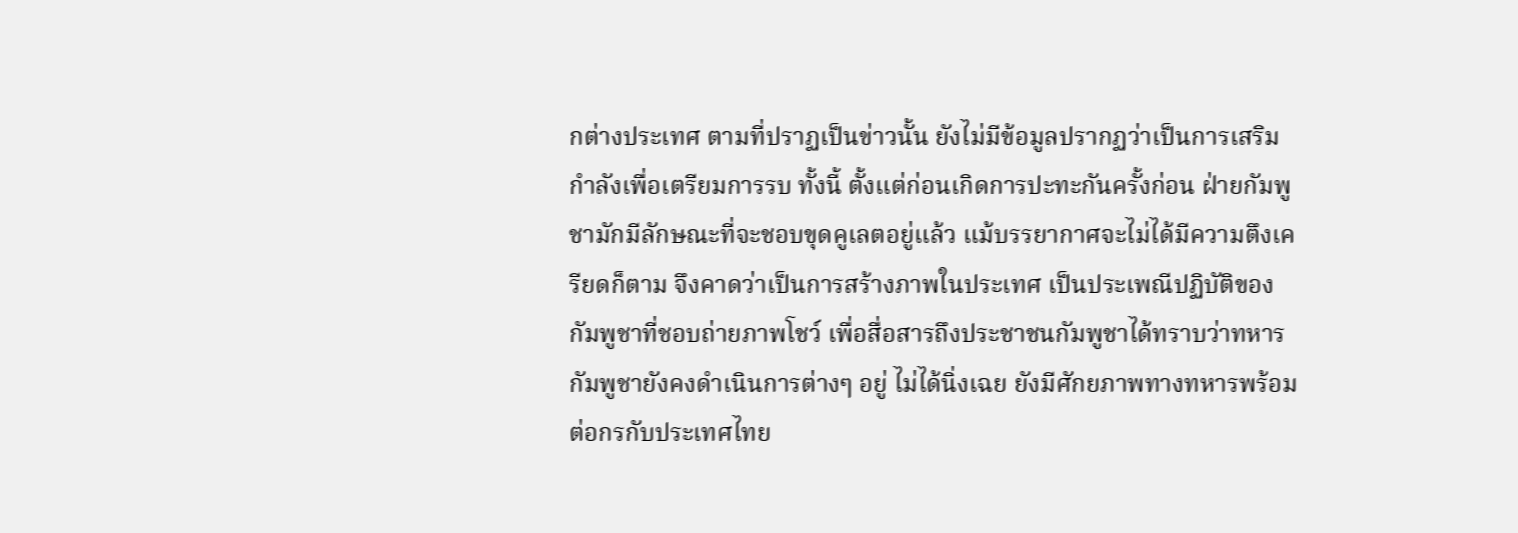กต่างประเทศ ตามที่ปราฏเป็นข่าวนั้น ยังไม่มีข้อมูลปรากฏว่าเป็นการเสริมกำลังเพื่อเตรียมการรบ ทั้งนี้ ตั้งแต่ก่อนเกิดการปะทะกันครั้งก่อน ฝ่ายกัมพูชามักมีลักษณะที่จะชอบขุดคูเลตอยู่แล้ว แม้บรรยากาศจะไม่ได้มีความตึงเครียดก็ตาม จึงคาดว่าเป็นการสร้างภาพในประเทศ เป็นประเพณีปฏิบัติของกัมพูชาที่ชอบถ่ายภาพโชว์ เพื่อสื่อสารถึงประชาชนกัมพูชาได้ทราบว่าทหารกัมพูชายังคงดำเนินการต่างๆ อยู่ ไม่ได้นิ่งเฉย ยังมีศักยภาพทางทหารพร้อมต่อกรกับประเทศไทย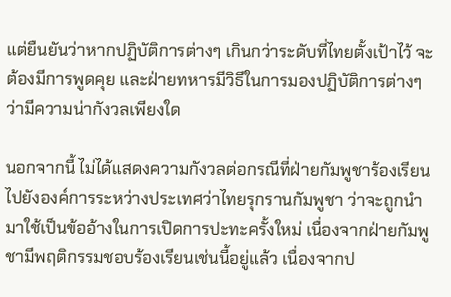แต่ยืนยันว่าหากปฏิบัติการต่างๆ เกินกว่าระดับที่ไทยตั้งเป้าไว้ จะต้องมีการพูดคุย และฝ่ายทหารมีวิธีในการมองปฏิบัติการต่างๆ ว่ามีความน่ากังวลเพียงใด

นอกจากนี้ ไม่ได้แสดงความกังวลต่อกรณีที่ฝ่ายกัมพูชาร้องเรียนไปยังองค์การระหว่างประเทศว่าไทยรุกรานกัมพูชา ว่าจะถูกนำมาใช้เป็นข้ออ้างในการเปิดการปะทะครั้งใหม่ เนื่องจากฝ่ายกัมพูชามีพฤติกรรมชอบร้องเรียนเช่นนี้อยู่แล้ว เนื่องจากป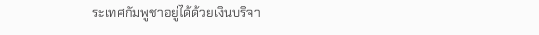ระเทศกัมพูชาอยู่ได้ด้วยเงินบริจา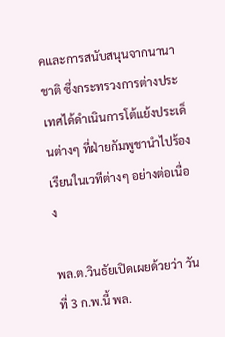คและการสนับสนุนจากนานาชาติ ซึ่งกระทรวงการต่างประเทศได้ดำเนินการโต้แย้งประเด็นต่างๆ ที่ฝ่ายกัมพูชานำไปร้องเรียนในเวทีต่างๆ อย่างต่อเนื่อง

พล.ต.วินธัยเปิดเผยด้วยว่า วันที่ 3 ก.พ.นี้ พล.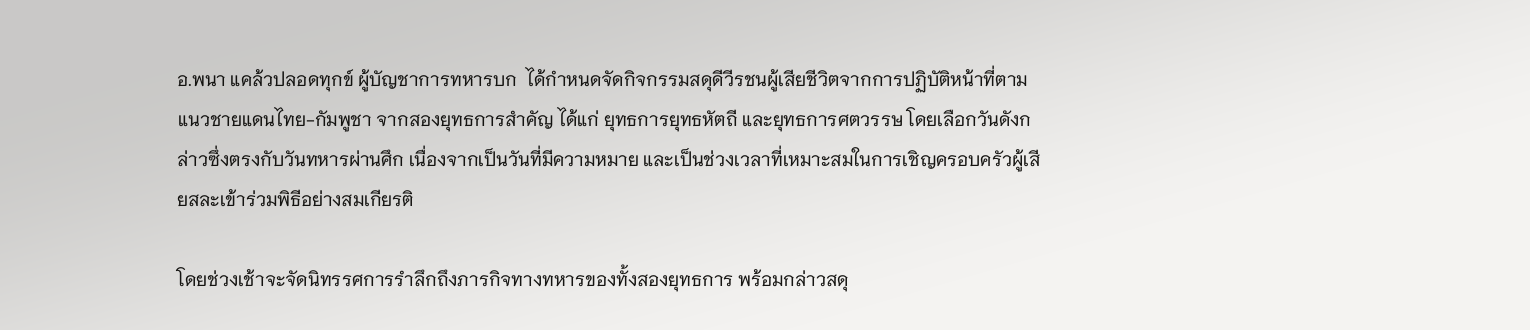อ.พนา แคล้วปลอดทุกข์ ผู้บัญชาการทหารบก  ได้กำหนดจัดกิจกรรมสดุดีวีรชนผู้เสียชีวิตจากการปฏิบัติหน้าที่ตามแนวชายแดนไทย-กัมพูชา จากสองยุทธการสำคัญ ได้แก่ ยุทธการยุทธหัตถี และยุทธการศตวรรษ โดยเลือกวันดังกล่าวซึ่งตรงกับวันทหารผ่านศึก เนื่องจากเป็นวันที่มีความหมาย และเป็นช่วงเวลาที่เหมาะสมในการเชิญครอบครัวผู้เสียสละเข้าร่วมพิธีอย่างสมเกียรติ

โดยช่วงเช้าจะจัดนิทรรศการรำลึกถึงภารกิจทางทหารของทั้งสองยุทธการ พร้อมกล่าวสดุ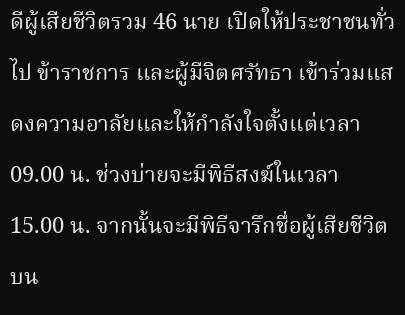ดีผู้เสียชีวิตรวม 46 นาย เปิดให้ประชาชนทั่วไป ข้าราชการ และผู้มีจิตศรัทธา เข้าร่วมแสดงความอาลัยและให้กำลังใจตั้งแต่เวลา 09.00 น. ช่วงบ่ายจะมีพิธีสงฆ์ในเวลา 15.00 น. จากนั้นจะมีพิธีจารึกชื่อผู้เสียชีวิตบน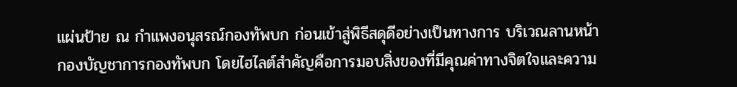แผ่นป้าย ณ กำแพงอนุสรณ์กองทัพบก ก่อนเข้าสู่พิธีสดุดีอย่างเป็นทางการ บริเวณลานหน้ากองบัญชาการกองทัพบก โดยไฮไลต์สำคัญคือการมอบสิ่งของที่มีคุณค่าทางจิตใจและความ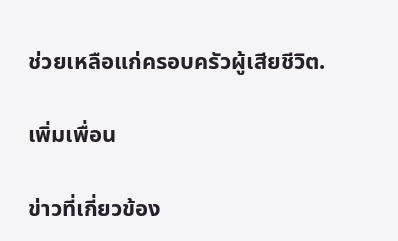ช่วยเหลือแก่ครอบครัวผู้เสียชีวิต.

เพิ่มเพื่อน

ข่าวที่เกี่ยวข้อง